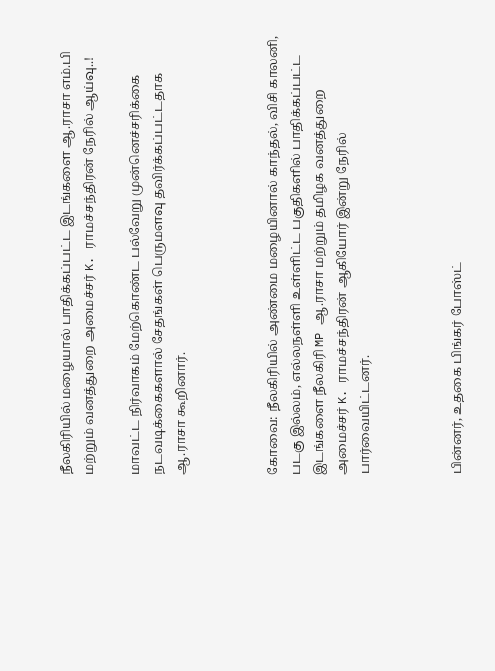நீலகிரியில் மழையால் பாதிக்கப்பட்ட இடங்களை ஆ.ராசா எம்.பி மற்றும் வனத்துறை அமைச்சர் K. ராமச்சந்திரன் நேரில் ஆய்வு..!

மாவட்ட நிர்வாகம் மேற்கொண்ட பல்வேறு முன்னெச்சரிக்கை நடவடிக்கைகளால் சேதங்கள் பெருமளவு தவிர்க்கப்பட்டதாக ஆ.ராசா கூறினார்.



கோவை: நீலகிரியில் அண்மை மழையினால் காந்தல், விசி காலனி, படகு இல்லம், எல்லநள்ளி உள்ளிட்ட பகுதிகளில் பாதிக்கப்பட்ட இடங்களை நீலகிரி MP ஆ.ராசா மற்றும் தமிழக வனத்துறை அமைச்சர் K. ராமச்சந்திரன் ஆகியோர் இன்று நேரில் பார்வையிட்டனர்.



பின்னர், உதகை பிங்கர் போஸ்ட்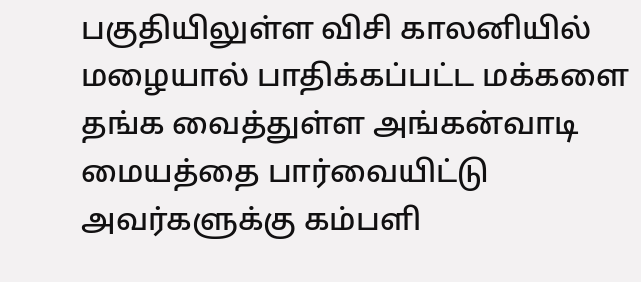பகுதியிலுள்ள விசி காலனியில் மழையால் பாதிக்கப்பட்ட மக்களை தங்க வைத்துள்ள அங்கன்வாடி மையத்தை பார்வையிட்டு அவர்களுக்கு கம்பளி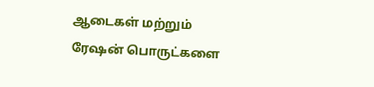ஆடைகள் மற்றும் ரேஷன் பொருட்களை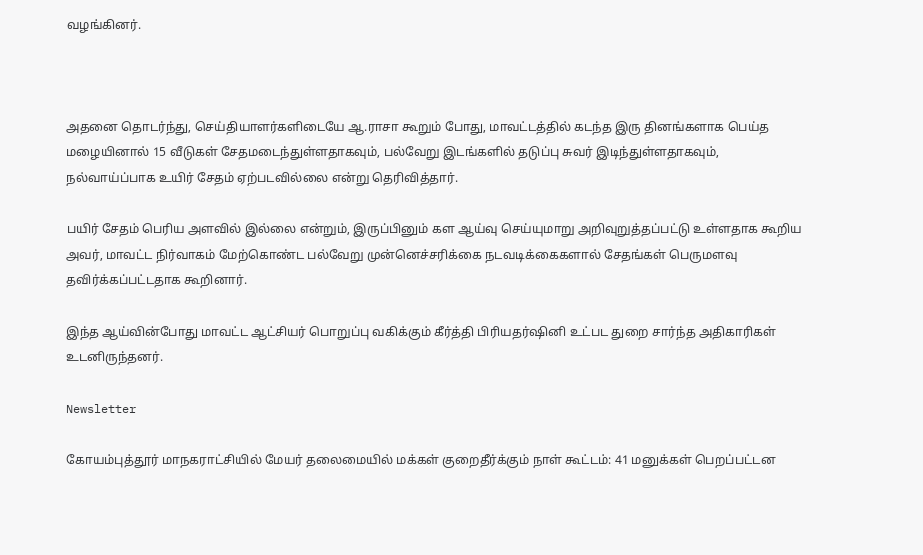வழங்கினர்.



அதனை தொடர்ந்து, செய்தியாளர்களிடையே ஆ.ராசா கூறும் போது, மாவட்டத்தில் கடந்த இரு தினங்களாக பெய்த மழையினால் 15 வீடுகள் சேதமடைந்துள்ளதாகவும், பல்வேறு இடங்களில் தடுப்பு சுவர் இடிந்துள்ளதாகவும், நல்வாய்ப்பாக உயிர் சேதம் ஏற்படவில்லை என்று தெரிவித்தார்.

பயிர் சேதம் பெரிய அளவில் இல்லை என்றும், இருப்பினும் கள ஆய்வு செய்யுமாறு அறிவுறுத்தப்பட்டு உள்ளதாக கூறிய அவர், மாவட்ட நிர்வாகம் மேற்கொண்ட பல்வேறு முன்னெச்சரிக்கை நடவடிக்கைகளால் சேதங்கள் பெருமளவு தவிர்க்கப்பட்டதாக கூறினார்.

இந்த ஆய்வின்போது மாவட்ட ஆட்சியர் பொறுப்பு வகிக்கும் கீர்த்தி பிரியதர்ஷினி உட்பட துறை சார்ந்த அதிகாரிகள் உடனிருந்தனர்.

Newsletter

கோயம்புத்தூர் மாநகராட்சியில் மேயர் தலைமையில் மக்கள் குறைதீர்க்கும் நாள் கூட்டம்: 41 மனுக்கள் பெறப்பட்டன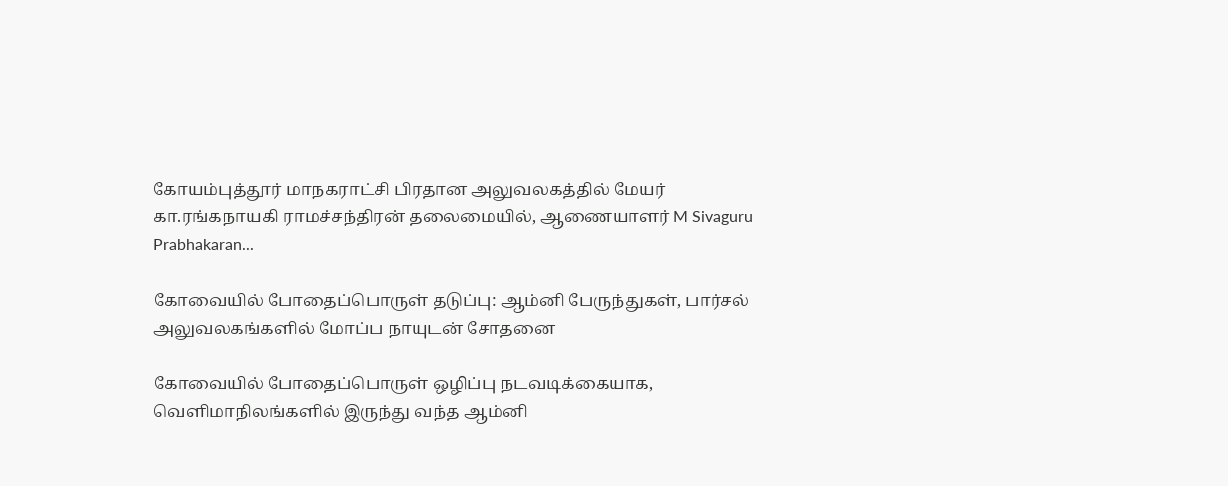கோயம்புத்தூர் மாநகராட்சி பிரதான அலுவலகத்தில் மேயர் கா.ரங்கநாயகி ராமச்சந்திரன் தலைமையில், ஆணையாளர் M Sivaguru Prabhakaran...

கோவையில் போதைப்பொருள் தடுப்பு: ஆம்னி பேருந்துகள், பார்சல் அலுவலகங்களில் மோப்ப நாயுடன் சோதனை

கோவையில் போதைப்பொருள் ஒழிப்பு நடவடிக்கையாக, வெளிமாநிலங்களில் இருந்து வந்த ஆம்னி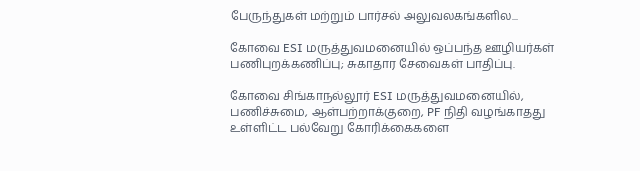பேருந்துகள் மற்றும் பார்சல் அலுவலகங்களில...

கோவை ESI மருத்துவமனையில் ஒப்பந்த ஊழியர்கள் பணிபுறக்கணிப்பு; சுகாதார சேவைகள் பாதிப்பு.

கோவை சிங்காநல்லூர் ESI மருத்துவமனையில், பணிச்சுமை, ஆள்பற்றாக்குறை, PF நிதி வழங்காதது உள்ளிட்ட பல்வேறு கோரிக்கைகளை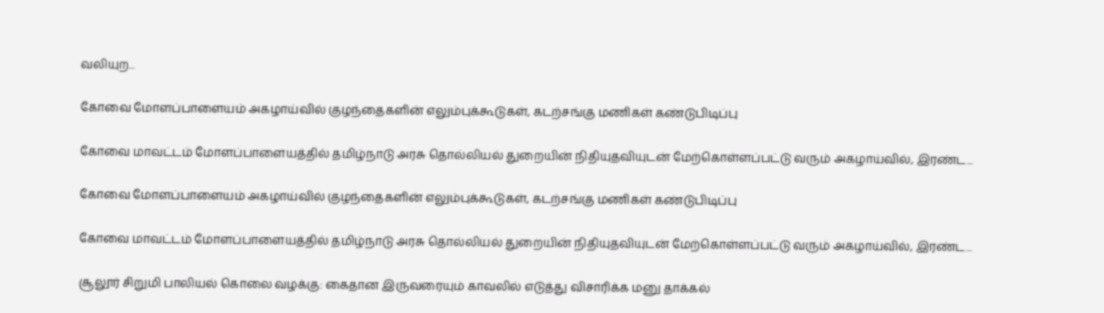வலியுற...

கோவை மோளப்பாளையம் அகழாய்வில் குழந்தைகளின் எலும்புக்கூடுகள், கடற்சங்கு மணிகள் கண்டுபிடிப்பு

கோவை மாவட்டம் மோளப்பாளையத்தில் தமிழ்நாடு அரசு தொல்லியல் துறையின் நிதியுதவியுடன் மேற்கொள்ளப்பட்டு வரும் அகழாய்வில், இரண்ட...

கோவை மோளப்பாளையம் அகழாய்வில் குழந்தைகளின் எலும்புக்கூடுகள், கடற்சங்கு மணிகள் கண்டுபிடிப்பு

கோவை மாவட்டம் மோளப்பாளையத்தில் தமிழ்நாடு அரசு தொல்லியல் துறையின் நிதியுதவியுடன் மேற்கொள்ளப்பட்டு வரும் அகழாய்வில், இரண்ட...

சூலூர் சிறுமி பாலியல் கொலை வழக்கு: கைதான இருவரையும் காவலில் எடுத்து விசாரிக்க மனு தாக்கல்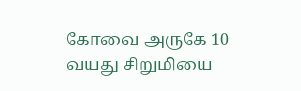கோவை அருகே 10 வயது சிறுமியை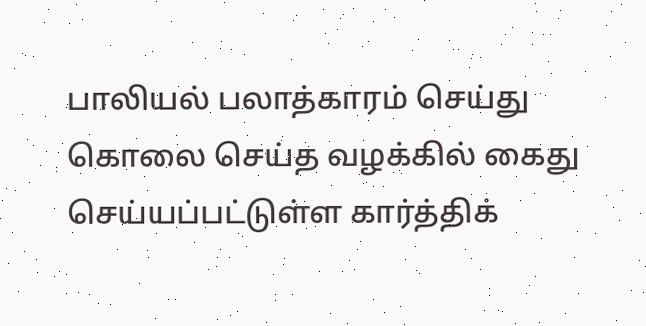பாலியல் பலாத்காரம் செய்து கொலை செய்த வழக்கில் கைது செய்யப்பட்டுள்ள கார்த்திக்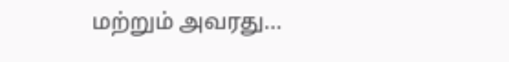மற்றும் அவரது...